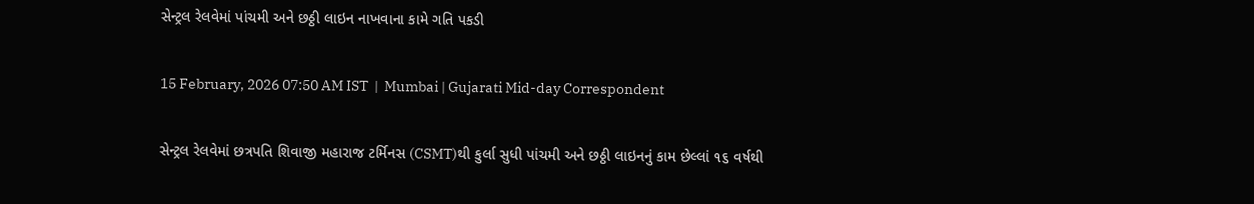સેન્ટ્રલ રેલવેમાં પાંચમી અને છઠ્ઠી લાઇન નાખવાના કામે ગતિ પકડી

15 February, 2026 07:50 AM IST  |  Mumbai | Gujarati Mid-day Correspondent

સેન્ટ્રલ રેલવેમાં છત્રપતિ શિવાજી મહારાજ ટર્મિનસ (CSMT)થી કુર્લા સુધી પાંચમી અને છઠ્ઠી લાઇનનું કામ છેલ્લાં ૧૬ વર્ષથી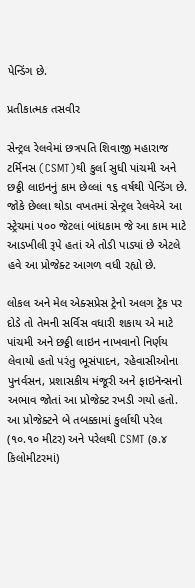પેન્ડિંગ છે.

પ્રતીકાત્મક તસવીર

સેન્ટ્રલ રેલવેમાં છત્રપતિ શિવાજી મહારાજ ટર્મિનસ (CSMT)થી કુર્લા સુધી પાંચમી અને છઠ્ઠી લાઇનનું કામ છેલ્લાં ૧૬ વર્ષથી પેન્ડિંગ છે. જોકે છેલ્લા થોડા વખતમાં સેન્ટ્રલ રેલવેએ આ સ્ટ્રેચમાં ૫૦૦ જેટલાં બાંધકામ જે આ કામ માટે આડખીલી રૂપે હતાં એ તોડી પાડ્યાં છે એટલે હવે આ પ્રોજેક્ટ આગળ વધી રહ્યો છે.

લોકલ અને મેલ એક્સપ્રેસ ટ્રેનો અલગ ટ્રૅક પર દોડે તો તેમની સર્વિસ વધારી શકાય એ માટે પાંચમી અને છઠ્ઠી લાઇન નાખવાનો નિર્ણય લેવાયો હતો પરંતુ ભૂસંપાદન, રહેવાસીઓના પુનર્વસન, પ્રશાસકીય મંજૂરી અને ફાઇનૅન્સનો અભાવ જોતાં આ પ્રોજેક્ટ રખડી ગયો હતો. આ પ્રોજેક્ટને બે તબક્કામાં કુર્લાથી પરેલ (૧૦.૧૦ મીટર) અને પરેલથી CSMT (૭.૪ કિલોમીટરમાં)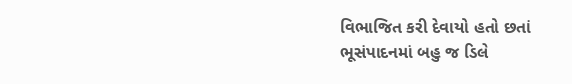વિભાજિત કરી દેવાયો હતો છતાં ભૂસંપાદનમાં બહુ જ ડિલે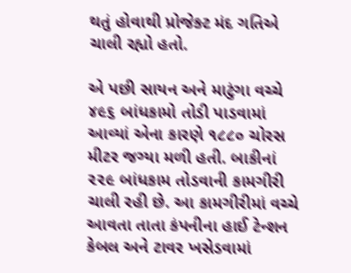થતું હોવાથી પ્રોજેક્ટ મંદ ગતિએ ચાલી રહ્યો હતો.

એ પછી સાયન અને માટુંગા વચ્ચે ૪૯૬ બાંધકામો તોડી પાડવામાં આવ્યાં એના કારણે ૧૮૮૦ ચોરસ મીટર જગ્યા મળી હતી. બાકીનાં ૨૨૯ બાંધકામ તોડવાની કામગીરી ચાલી રહી છે. આ કામગીરીમાં વચ્ચે આવતા તાતા કંપનીના હાઈ ટેન્શન કેબલ અને ટાવર ખસેડવામાં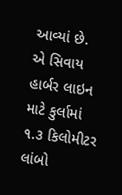આવ્યાં છે.  એ સિવાય હાર્બર લાઇન માટે કુર્લામાં ૧.૩ કિલોમીટર લાંબો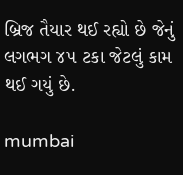બ્રિજ તૈયાર થઈ રહ્યો છે જેનું લગભગ ૪૫ ટકા જેટલું કામ થઈ ગયું છે.

mumbai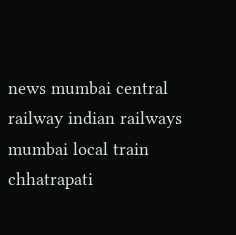news mumbai central railway indian railways mumbai local train chhatrapati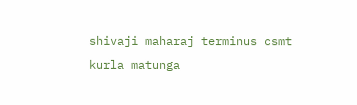shivaji maharaj terminus csmt kurla matunga